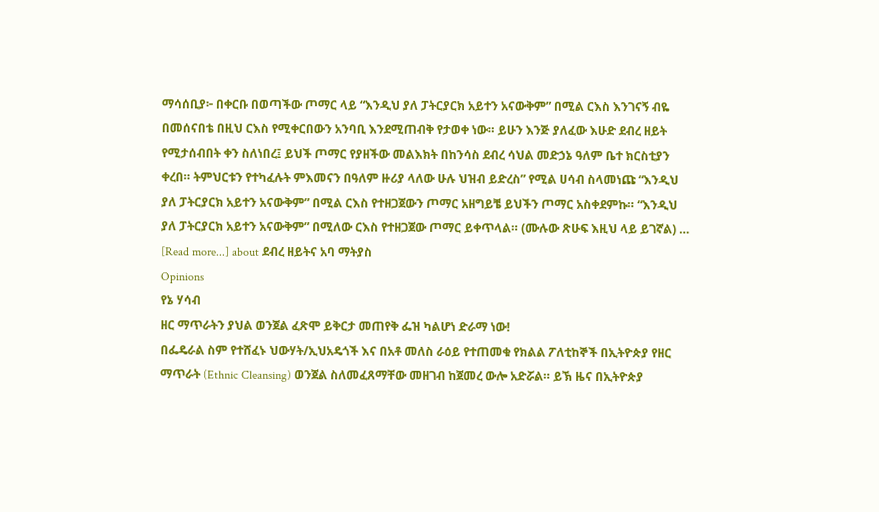ማሳሰቢያ፦ በቀርቡ በወጣችው ጦማር ላይ “እንዲህ ያለ ፓትርያርክ አይተን አናውቅም” በሚል ርእስ እንገናኝ ብዬ በመሰናበቴ በዚህ ርእስ የሚቀርበውን አንባቢ እንደሚጠብቅ የታወቀ ነው። ይሁን እንጅ ያለፈው እሁድ ደብረ ዘይት የሚታሰብበት ቀን ስለነበረ፤ ይህች ጦማር የያዘችው መልእክት በከንሳስ ደብረ ሳህል መድኃኔ ዓለም ቤተ ክርስቲያን ቀረበ። ትምህርቱን የተካፈሉት ምእመናን በዓለም ዙሪያ ላለው ሁሉ ህዝብ ይድረስ” የሚል ሀሳብ ስላመነጩ “እንዲህ ያለ ፓትርያርክ አይተን አናውቅም” በሚል ርእስ የተዘጋጀውን ጦማር አዘግይቼ ይህችን ጦማር አስቀደምኩ። “እንዲህ ያለ ፓትርያርክ አይተን አናውቅም” በሚለው ርእስ የተዘጋጀው ጦማር ይቀጥላል። (ሙሉው ጽሁፍ እዚህ ላይ ይገኛል) … [Read more...] about ደብረ ዘይትና አባ ማትያስ
Opinions
የኔ ሃሳብ
ዘር ማጥራትን ያህል ወንጀል ፈጽሞ ይቅርታ መጠየቅ ፌዝ ካልሆነ ድራማ ነው!
በፌዴራል ስም የተሸፈኑ ህውሃት/ኢህአዴጎች እና በአቶ መለስ ራዕይ የተጠመቁ የክልል ፖለቲከኞች በኢትዮጵያ የዘር ማጥራት (Ethnic Cleansing) ወንጀል ስለመፈጸማቸው መዘገብ ከጀመረ ውሎ አድሯል። ይኽ ዜና በኢትዮጵያ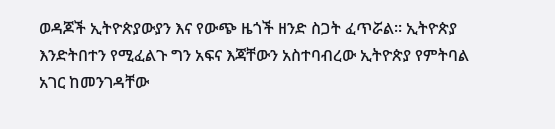ወዳጆች ኢትዮጵያውያን እና የውጭ ዜጎች ዘንድ ስጋት ፈጥሯል። ኢትዮጵያ እንድትበተን የሚፈልጉ ግን አፍና እጃቸውን አስተባብረው ኢትዮጵያ የምትባል አገር ከመንገዳቸው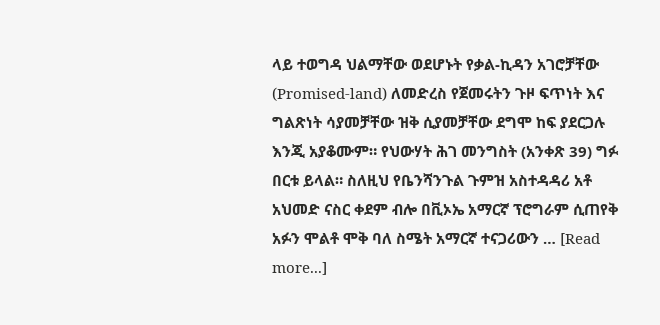ላይ ተወግዳ ህልማቸው ወደሆኑት የቃል-ኪዳን አገሮቻቸው (Promised-land) ለመድረስ የጀመሩትን ጉዞ ፍጥነት እና ግልጽነት ሳያመቻቸው ዝቅ ሲያመቻቸው ደግሞ ከፍ ያደርጋሉ እንጂ አያቆሙም። የህውሃት ሕገ መንግስት (አንቀጽ 39) ግፉ በርቱ ይላል። ስለዚህ የቤንሻንጉል ጉምዝ አስተዳዳሪ አቶ አህመድ ናስር ቀደም ብሎ በቪኦኤ አማርኛ ፕሮግራም ሲጠየቅ አፉን ሞልቶ ሞቅ ባለ ስሜት አማርኛ ተናጋሪውን … [Read more...]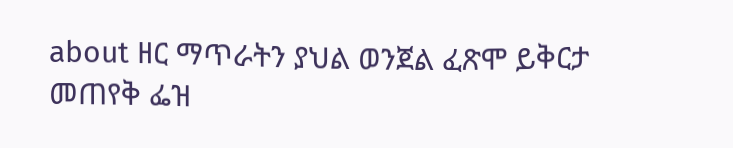about ዘር ማጥራትን ያህል ወንጀል ፈጽሞ ይቅርታ መጠየቅ ፌዝ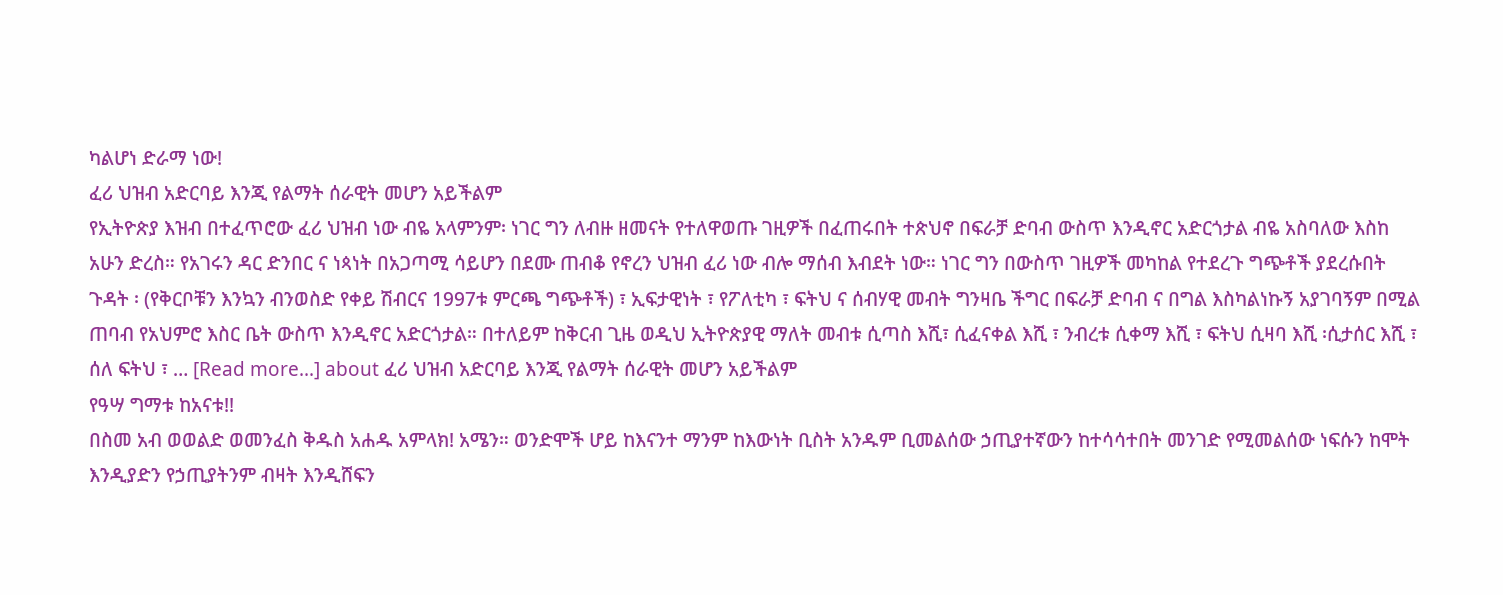ካልሆነ ድራማ ነው!
ፈሪ ህዝብ አድርባይ እንጂ የልማት ሰራዊት መሆን አይችልም
የኢትዮጵያ እዝብ በተፈጥሮው ፈሪ ህዝብ ነው ብዬ አላምንም፡ ነገር ግን ለብዙ ዘመናት የተለዋወጡ ገዚዎች በፈጠሩበት ተጵህኖ በፍራቻ ድባብ ውስጥ እንዲኖር አድርጎታል ብዬ አስባለው እስከ አሁን ድረስ። የአገሩን ዳር ድንበር ና ነጳነት በአጋጣሚ ሳይሆን በደሙ ጠብቆ የኖረን ህዝብ ፈሪ ነው ብሎ ማሰብ እብደት ነው። ነገር ግን በውስጥ ገዚዎች መካከል የተደረጉ ግጭቶች ያደረሱበት ጉዳት ፡ (የቅርቦቹን እንኳን ብንወስድ የቀይ ሽብርና 1997ቱ ምርጫ ግጭቶች) ፣ ኢፍታዊነት ፣ የፖለቲካ ፣ ፍትህ ና ሰብሃዊ መብት ግንዛቤ ችግር በፍራቻ ድባብ ና በግል እስካልነኩኝ አያገባኝም በሚል ጠባብ የአህምሮ እስር ቤት ውስጥ እንዲኖር አድርጎታል። በተለይም ከቅርብ ጊዜ ወዲህ ኢትዮጵያዊ ማለት መብቱ ሲጣስ እሺ፣ ሲፈናቀል እሺ ፣ ንብረቱ ሲቀማ እሺ ፣ ፍትህ ሲዛባ እሺ ፡ሲታሰር እሺ ፣ ሰለ ፍትህ ፣ … [Read more...] about ፈሪ ህዝብ አድርባይ እንጂ የልማት ሰራዊት መሆን አይችልም
የዓሣ ግማቱ ከአናቱ!!
በስመ አብ ወወልድ ወመንፈስ ቅዱስ አሐዱ አምላክ! አሜን። ወንድሞች ሆይ ከእናንተ ማንም ከእውነት ቢስት አንዱም ቢመልሰው ኃጢያተኛውን ከተሳሳተበት መንገድ የሚመልሰው ነፍሱን ከሞት እንዲያድን የኃጢያትንም ብዛት እንዲሸፍን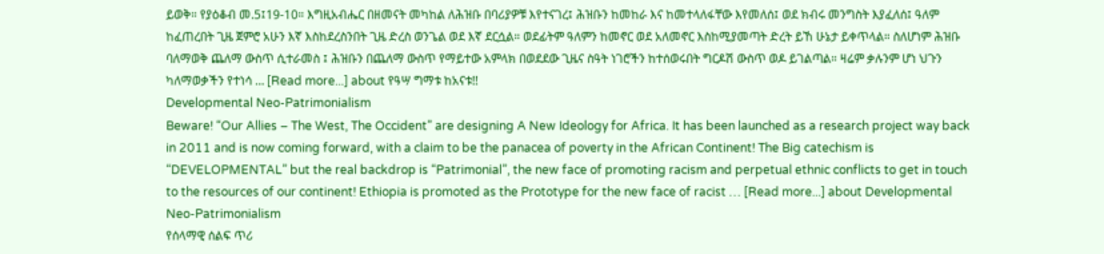ይወቅ። የያዕቆብ መ.5፤19-10። እግዚአብሔር በዘመናት መካከል ለሕዝቡ በባሪያዎቹ እየተናገረ፤ ሕዝቡን ከመከራ እና ከመተላለፋቸው እየመለሰ፤ ወደ ክብሩ መንግስት እያፈለሰ፤ ዓለም ከፈጠረበት ጊዜ ጀምሮ አሁን እኛ እስከደረስንበት ጊዜ ድረስ ወንጌል ወደ እኛ ደርሷል። ወደፊትም ዓለምን ከመኖር ወደ አለመኖር እስከሚያመጣት ድረት ይኸ ሁኔታ ይቀጥላል። ስለሆነም ሕዝቡ ባለማወቅ ጨለማ ውስጥ ሲተራመስ ፤ ሕዝቡን በጨለማ ውስጥ የማይተው አምላክ በወደደው ጊዜና ስዓት ነገሮችን ከተሰወሩበት ግርዶሽ ውስጥ ወዶ ይገልጣል። ዛሬም ቃሉንም ሆነ ህጉን ካለማወቃችን የተነሳ … [Read more...] about የዓሣ ግማቱ ከአናቱ!!
Developmental Neo-Patrimonialism
Beware! “Our Allies – The West, The Occident” are designing A New Ideology for Africa. It has been launched as a research project way back in 2011 and is now coming forward, with a claim to be the panacea of poverty in the African Continent! The Big catechism is “DEVELOPMENTAL” but the real backdrop is “Patrimonial”, the new face of promoting racism and perpetual ethnic conflicts to get in touch to the resources of our continent! Ethiopia is promoted as the Prototype for the new face of racist … [Read more...] about Developmental Neo-Patrimonialism
የሰላማዊ ሰልፍ ጥሪ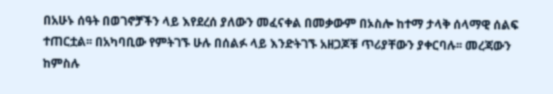በአሁኑ ሰዓት በወገኖቻችን ላይ እየደረሰ ያለውን መፈናቀል በመቃውም በኦስሎ ከተማ ታላቅ ሰላማዊ ሰልፍ ተጠርቷል፡፡ በአካባቢው የምትገኙ ሁሉ በሰልፉ ላይ እንድትገኙ አዘጋጆቹ ጥሪያቸውን ያቀርባሉ፡፡ መረጃውን ከምስሉ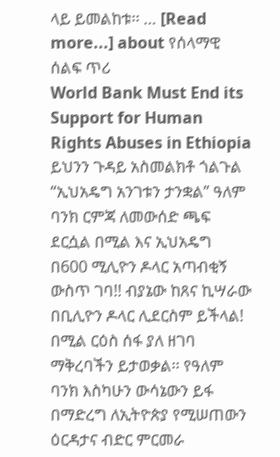ላይ ይመልከቱ፡፡ … [Read more...] about የሰላማዊ ሰልፍ ጥሪ
World Bank Must End its Support for Human Rights Abuses in Ethiopia
ይህንን ጉዳይ አስመልክቶ ጎልጉል “ኢህአዴግ አንገቱን ታንቋል” ዓለም ባንክ ርምጃ ለመውሰድ ጫፍ ደርሷል በሚል እና ኢህአዴግ በ600 ሚሊዮን ዶላር አጣብቂኝ ውስጥ ገባ!! ብያኔው ከጸና ኪሣራው በቢሊዮን ዶላር ሊደርስም ይችላል! በሚል ርዕስ ሰፋ ያለ ዘገባ ማቅረባችን ይታወቃል፡፡ የዓለም ባንክ እስካሁን ውሳኔውን ይፋ በማድረግ ለኢትዮጵያ የሚሠጠውን ዕርዳታና ብድር ምርመራ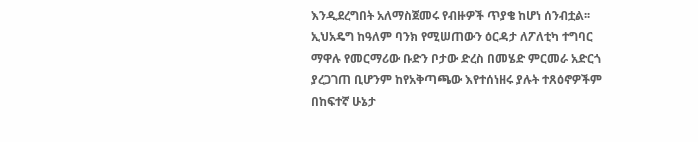እንዲደረግበት አለማስጀመሩ የብዙዎች ጥያቄ ከሆነ ሰንብቷል፡፡ ኢህአዴግ ከዓለም ባንክ የሚሠጠውን ዕርዳታ ለፖለቲካ ተግባር ማዋሉ የመርማሪው ቡድን ቦታው ድረስ በመሄድ ምርመራ አድርጎ ያረጋገጠ ቢሆንም ከየአቅጣጫው እየተሰነዘሩ ያሉት ተጸዕኖዎችም በከፍተኛ ሁኔታ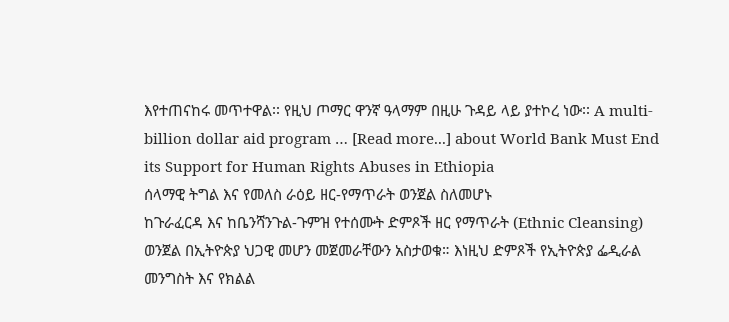እየተጠናከሩ መጥተዋል፡፡ የዚህ ጦማር ዋንኛ ዓላማም በዚሁ ጉዳይ ላይ ያተኮረ ነው፡፡ A multi-billion dollar aid program … [Read more...] about World Bank Must End its Support for Human Rights Abuses in Ethiopia
ሰላማዊ ትግል እና የመለስ ራዕይ ዘር-የማጥራት ወንጀል ስለመሆኑ
ከጉራፈርዳ እና ከቤንሻንጉል-ጉምዝ የተሰሙት ድምጾች ዘር የማጥራት (Ethnic Cleansing) ወንጀል በኢትዮጵያ ህጋዊ መሆን መጀመራቸውን አስታወቁ። እነዚህ ድምጾች የኢትዮጵያ ፌዲራል መንግስት እና የክልል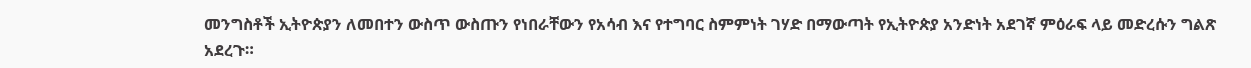መንግስቶች ኢትዮጵያን ለመበተን ውስጥ ውስጡን የነበራቸውን የአሳብ እና የተግባር ስምምነት ገሃድ በማውጣት የኢትዮጵያ አንድነት አደገኛ ምዕራፍ ላይ መድረሱን ግልጽ አደረጉ።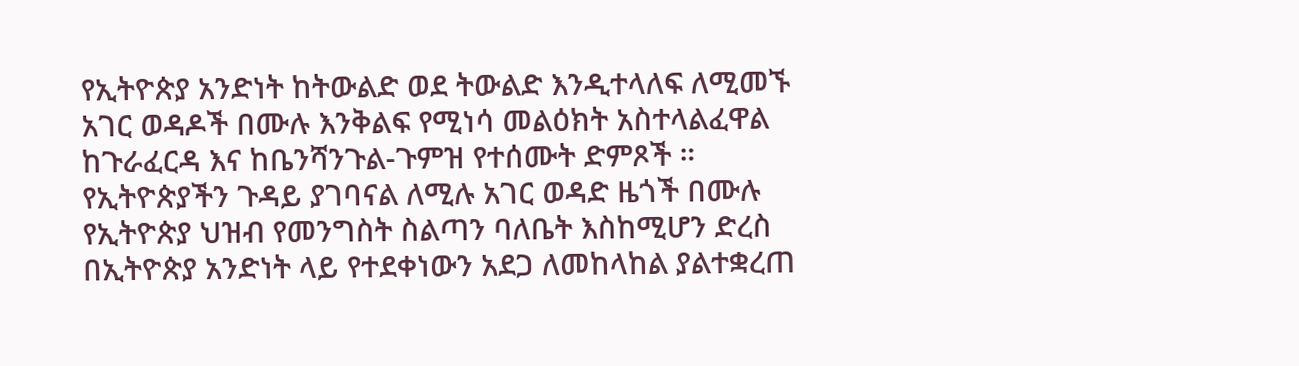የኢትዮጵያ አንድነት ከትውልድ ወደ ትውልድ እንዲተላለፍ ለሚመኙ አገር ወዳዶች በሙሉ እንቅልፍ የሚነሳ መልዕክት አስተላልፈዋል ከጉራፈርዳ እና ከቤንሻንጉል-ጉምዝ የተሰሙት ድምጾች ። የኢትዮጵያችን ጉዳይ ያገባናል ለሚሉ አገር ወዳድ ዜጎች በሙሉ የኢትዮጵያ ህዝብ የመንግስት ስልጣን ባለቤት እስከሚሆን ድረስ በኢትዮጵያ አንድነት ላይ የተደቀነውን አደጋ ለመከላከል ያልተቋረጠ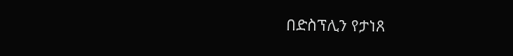በድስፕሊን የታነጸ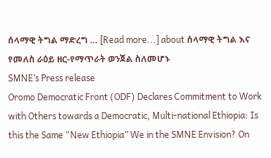ሰላማዊ ትግል ማድረግ … [Read more...] about ሰላማዊ ትግል እና የመለስ ራዕይ ዘር-የማጥራት ወንጀል ስለመሆኑ
SMNE’s Press release
Oromo Democratic Front (ODF) Declares Commitment to Work with Others towards a Democratic, Multi-national Ethiopia: Is this the Same “New Ethiopia” We in the SMNE Envision? On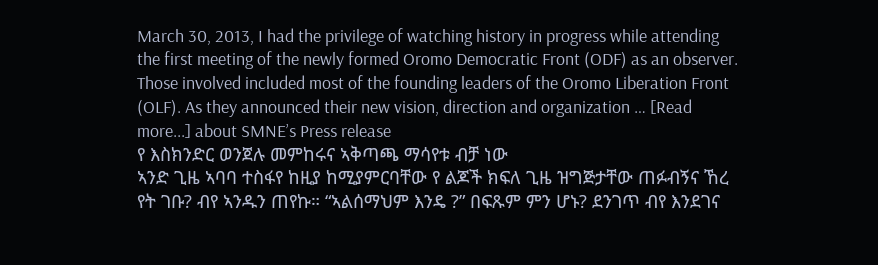March 30, 2013, I had the privilege of watching history in progress while attending the first meeting of the newly formed Oromo Democratic Front (ODF) as an observer. Those involved included most of the founding leaders of the Oromo Liberation Front (OLF). As they announced their new vision, direction and organization … [Read more...] about SMNE’s Press release
የ እስክንድር ወንጀሉ መምከሩና ኣቅጣጫ ማሳየቱ ብቻ ነው
ኣንድ ጊዜ ኣባባ ተስፋየ ከዚያ ከሚያምርባቸው የ ልጆች ክፍለ ጊዜ ዝግጅታቸው ጠፉብኝና ኸረ የት ገቡ? ብየ ኣንዱን ጠየኩ። “ኣልሰማህም እንዴ ?” በፍጹም ምን ሆኑ? ደንገጥ ብየ እንደገና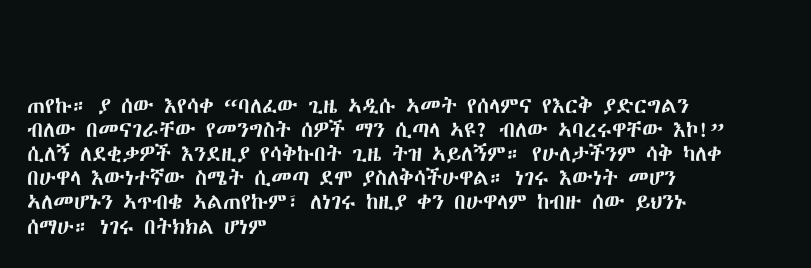ጠየኩ። ያ ሰው እየሳቀ “ባለፈው ጊዜ ኣዲሱ ኣመት የሰላምና የእርቅ ያድርግልን ብለው በመናገራቸው የመንግስት ሰዎች ማን ሲጣላ ኣዩ? ብለው ኣባረሩዋቸው እኮ!” ሲለኝ ለደቂቃዎች እንደዚያ የሳቅኩበት ጊዜ ትዝ ኣይለኝም። የሁለታችንም ሳቅ ካለቀ በሁዋላ እውነተኛው ስሜት ሲመጣ ደሞ ያስለቅሳችሁዋል። ነገሩ እውነት መሆን ኣለመሆኑን ኣጥብቄ ኣልጠየኩም፣ ለነገሩ ከዚያ ቀን በሁዋላም ከብዙ ሰው ይህንኑ ሰማሁ። ነገሩ በትክክል ሆነም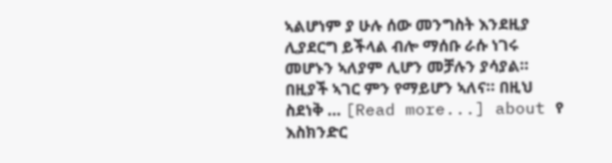ኣልሆነም ያ ሁሉ ሰው መንግስት እንደዚያ ሊያደርግ ይችላል ብሎ ማሰቡ ራሱ ነገሩ መሆኑን ኣለያም ሊሆን መቻሉን ያሳያል። በዚያች ኣገር ምን የማይሆን ኣለና። በዚህ ስደነቅ … [Read more...] about የ እስክንድር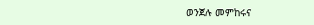ወንጀሉ መምከሩና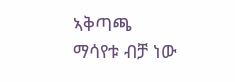ኣቅጣጫ ማሳየቱ ብቻ ነው